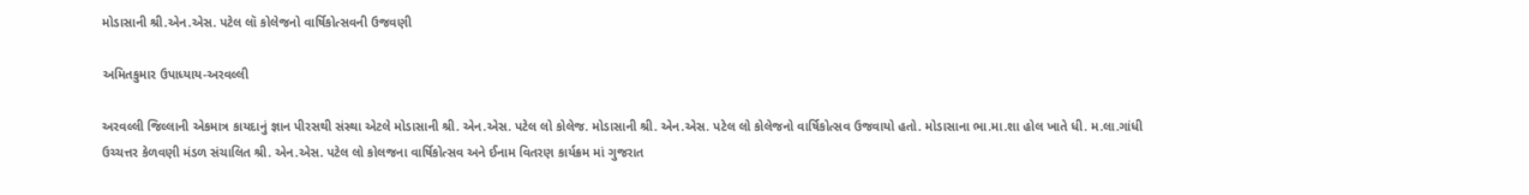મોડાસાની શ્રી.એન.એસ. પટેલ લૉ કોલેજનો વાર્ષિકોત્સવની ઉજવણી

અમિતકુમાર ઉપાધ્યાય-અરવલ્લી

અરવલ્લી જિલ્લાની એકમાત્ર કાયદાનું જ્ઞાન પીરસથી સંસ્થા એટલે મોડાસાની શ્રી. એન.એસ. પટેલ લો કોલેજ. મોડાસાની શ્રી. એન.એસ. પટેલ લો કોલેજનો વાર્ષિકોત્સવ ઉજવાયો હતો. મોડાસાના ભા.મા.શા હોલ ખાતે ધી. મ.લા.ગાંધી ઉચ્ચત્તર કેળવણી મંડળ સંચાલિત શ્રી. એન.એસ. પટેલ લો કોલજના વાર્ષિકોત્સવ અને ઈનામ વિતરણ કાર્યક્રમ માં ગુજરાત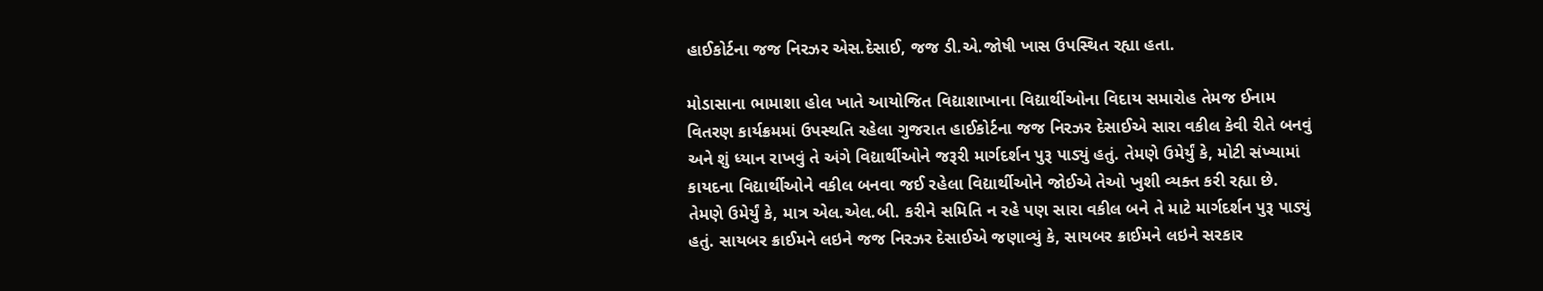હાઈકોર્ટના જજ નિરઝર એસ.દેસાઈ, જજ ડી.એ.જોષી ખાસ ઉપસ્થિત રહ્યા હતા.

મોડાસાના ભામાશા હોલ ખાતે આયોજિત વિદ્યાશાખાના વિદ્યાર્થીઓના વિદાય સમારોહ તેમજ ઈનામ વિતરણ કાર્યક્રમમાં ઉપસ્થતિ રહેલા ગુજરાત હાઈકોર્ટના જજ નિરઝર દેસાઈએ સારા વકીલ કેવી રીતે બનવું અને શું ધ્યાન રાખવું તે અંગે વિદ્યાર્થીઓને જરૂરી માર્ગદર્શન પુરૂ પાડ્યું હતું. તેમણે ઉમેર્યું કે, મોટી સંખ્યામાં કાયદના વિદ્યાર્થીઓને વકીલ બનવા જઈ રહેલા વિદ્યાર્થીઓને જોઈએ તેઓ ખુશી વ્યક્ત કરી રહ્યા છે. તેમણે ઉમેર્યું કે, માત્ર એલ.એલ.બી. કરીને સમિતિ ન રહે પણ સારા વકીલ બને તે માટે માર્ગદર્શન પુરૂ પાડ્યું હતું. સાયબર ક્રાઈમને લઇને જજ નિરઝર દેસાઈએ જણાવ્યું કે, સાયબર ક્રાઈમને લઇને સરકાર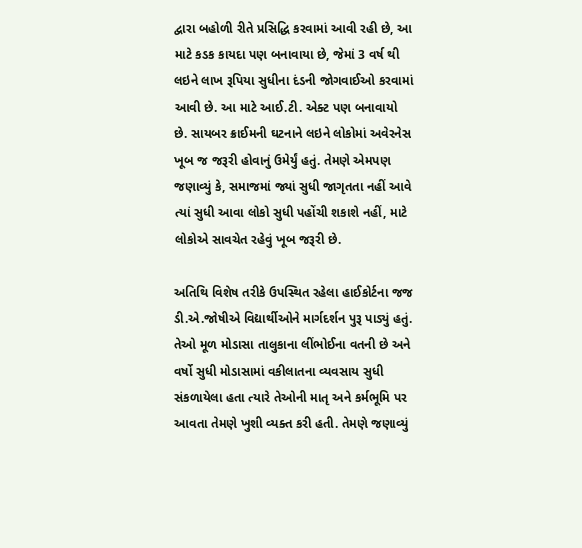દ્વારા બહોળી રીતે પ્રસિદ્ધિ કરવામાં આવી રહી છે, આ માટે કડક કાયદા પણ બનાવાયા છે, જેમાં 3 વર્ષ થી લઇને લાખ રૂપિયા સુધીના દંડની જોગવાઈઓ કરવામાં આવી છે. આ માટે આઈ.ટી. એક્ટ પણ બનાવાયો છે. સાયબર ક્રાઈમની ઘટનાને લઇને લોકોમાં અવેરનેસ ખૂબ જ જરૂરી હોવાનું ઉમેર્યું હતું. તેમણે એમપણ જણાવ્યું કે, સમાજમાં જ્યાં સુધી જાગૃતતા નહીં આવે ત્યાં સુધી આવા લોકો સુધી પહોંચી શકાશે નહીં, માટે લોકોએ સાવચેત રહેવું ખૂબ જરૂરી છે.

અતિથિ વિશેષ તરીકે ઉપસ્થિત રહેલા હાઈકોર્ટના જજ ડી.એ.જોષીએ વિદ્યાર્થીઓને માર્ગદર્શન પુરૂ પાડ્યું હતું. તેઓ મૂળ મોડાસા તાલુકાના લીંભોઈના વતની છે અને વર્ષો સુધી મોડાસામાં વકીલાતના વ્યવસાય સુધી સંકળાયેલા હતા ત્યારે તેઓની માતૃ અને કર્મભૂમિ પર આવતા તેમણે ખુશી વ્યક્ત કરી હતી. તેમણે જણાવ્યું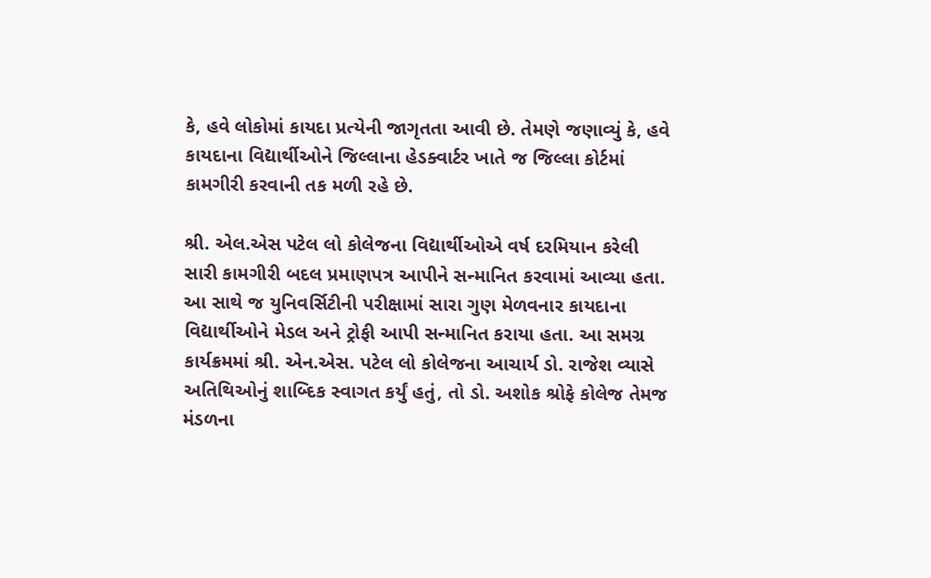કે, હવે લોકોમાં કાયદા પ્રત્યેની જાગૃતતા આવી છે. તેમણે જણાવ્યું કે, હવે કાયદાના વિદ્યાર્થીઓને જિલ્લાના હેડક્વાર્ટર ખાતે જ જિલ્લા કોર્ટમાં કામગીરી કરવાની તક મળી રહે છે.

શ્રી. એલ.એસ પટેલ લો કોલેજના વિદ્યાર્થીઓએ વર્ષ દરમિયાન કરેલી સારી કામગીરી બદલ પ્રમાણપત્ર આપીને સન્માનિત કરવામાં આવ્યા હતા. આ સાથે જ યુનિવર્સિટીની પરીક્ષામાં સારા ગુણ મેળવનાર કાયદાના વિદ્યાર્થીઓને મેડલ અને ટ્રોફી આપી સન્માનિત કરાયા હતા. આ સમગ્ર કાર્યક્રમમાં શ્રી. એન.એસ. પટેલ લો કોલેજના આચાર્ય ડો. રાજેશ વ્યાસે અતિથિઓનું શાબ્દિક સ્વાગત કર્યું હતું, તો ડો. અશોક શ્રોફે કોલેજ તેમજ મંડળના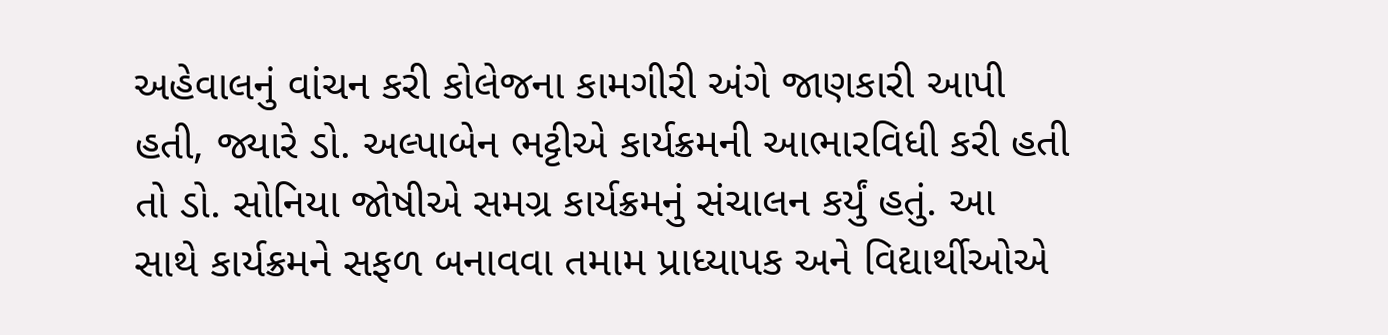અહેવાલનું વાંચન કરી કોલેજના કામગીરી અંગે જાણકારી આપી હતી, જ્યારે ડો. અલ્પાબેન ભટ્ટીએ કાર્યક્રમની આભારવિધી કરી હતી તો ડો. સોનિયા જોષીએ સમગ્ર કાર્યક્રમનું સંચાલન કર્યું હતું. આ સાથે કાર્યક્રમને સફળ બનાવવા તમામ પ્રાધ્યાપક અને વિદ્યાર્થીઓએ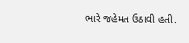ભારે જહેમત ઉઠાવી હતી.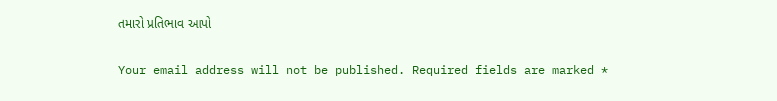તમારો પ્રતિભાવ આપો

Your email address will not be published. Required fields are marked *